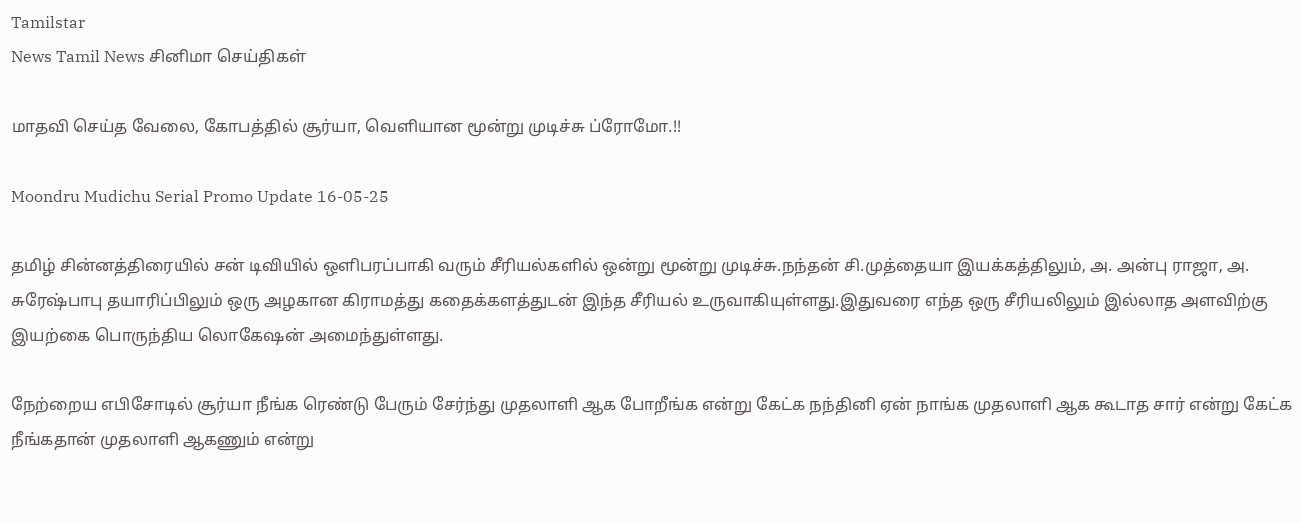Tamilstar
News Tamil News சினிமா செய்திகள்

மாதவி செய்த வேலை, கோபத்தில் சூர்யா, வெளியான மூன்று முடிச்சு ப்ரோமோ.!!

Moondru Mudichu Serial Promo Update 16-05-25

தமிழ் சின்னத்திரையில் சன் டிவியில் ஒளிபரப்பாகி வரும் சீரியல்களில் ஒன்று மூன்று முடிச்சு.நந்தன் சி.முத்தையா இயக்கத்திலும், அ. அன்பு ராஜா, அ. சுரேஷ்பாபு தயாரிப்பிலும் ஒரு அழகான கிராமத்து கதைக்களத்துடன் இந்த சீரியல் உருவாகியுள்ளது.இதுவரை எந்த ஒரு சீரியலிலும் இல்லாத அளவிற்கு இயற்கை பொருந்திய லொகேஷன் அமைந்துள்ளது.

நேற்றைய எபிசோடில் சூர்யா நீங்க ரெண்டு பேரும் சேர்ந்து முதலாளி ஆக போறீங்க என்று கேட்க நந்தினி ஏன் நாங்க முதலாளி ஆக கூடாத சார் என்று கேட்க நீங்கதான் முதலாளி ஆகணும் என்று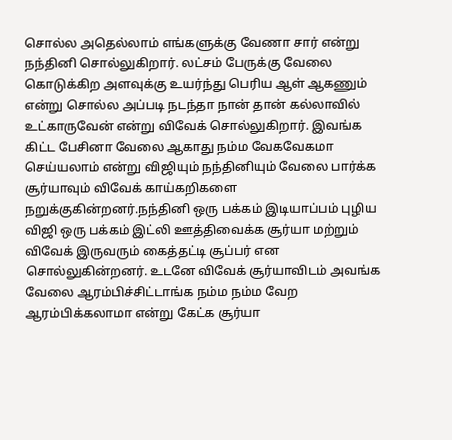சொல்ல அதெல்லாம் எங்களுக்கு வேணா சார் என்று நந்தினி சொல்லுகிறார். லட்சம் பேருக்கு வேலை கொடுக்கிற அளவுக்கு உயர்ந்து பெரிய ஆள் ஆகணும் என்று சொல்ல அப்படி நடந்தா நான் தான் கல்லாவில் உட்காருவேன் என்று விவேக் சொல்லுகிறார். இவங்க கிட்ட பேசினா வேலை ஆகாது நம்ம வேகவேகமா செய்யலாம் என்று விஜியும் நந்தினியும் வேலை பார்க்க சூர்யாவும் விவேக் காய்கறிகளை நறுக்குகின்றனர்.நந்தினி ஒரு பக்கம் இடியாப்பம் புழிய விஜி ஒரு பக்கம் இட்லி ஊத்திவைக்க சூர்யா மற்றும் விவேக் இருவரும் கைத்தட்டி சூப்பர் என சொல்லுகின்றனர். உடனே விவேக் சூர்யாவிடம் அவங்க வேலை ஆரம்பிச்சிட்டாங்க நம்ம நம்ம வேற ஆரம்பிக்கலாமா என்று கேட்க சூர்யா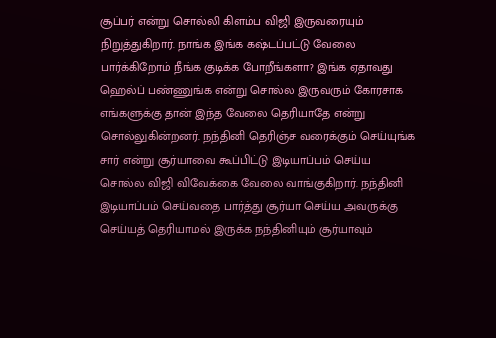சூப்பர் என்று சொல்லி கிளம்ப விஜி இருவரையும் நிறுத்துகிறார். நாங்க இங்க கஷ்டப்பட்டு வேலை பார்க்கிறோம் நீங்க குடிக்க போறீங்களா? இங்க ஏதாவது ஹெல்ப் பண்ணுங்க என்று சொல்ல இருவரும் கோரசாக எங்களுக்கு தான் இந்த வேலை தெரியாதே என்று சொல்லுகின்றனர். நந்தினி தெரிஞ்ச வரைக்கும் செய்யுங்க சார் என்று சூர்யாவை கூப்பிட்டு இடியாப்பம் செய்ய சொல்ல விஜி விவேக்கை வேலை வாங்குகிறார். நந்தினி இடியாப்பம் செய்வதை பார்த்து சூர்யா செய்ய அவருக்கு செய்யத் தெரியாமல் இருக்க நந்தினியும் சூர்யாவும்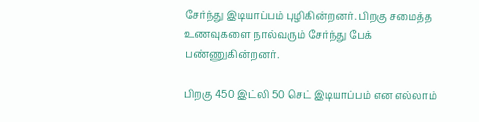சேர்ந்து இடியாப்பம் புழிகின்றனர். பிறகு சமைத்த உணவுகளை நால்வரும் சேர்ந்து பேக் பண்ணுகின்றனர்.

பிறகு 450 இட்லி 50 செட் இடியாப்பம் என எல்லாம்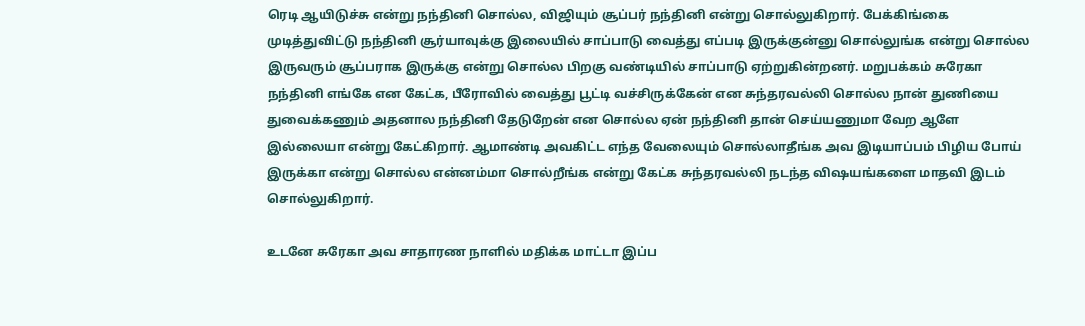ரெடி ஆயிடுச்சு என்று நந்தினி சொல்ல, விஜியும் சூப்பர் நந்தினி என்று சொல்லுகிறார். பேக்கிங்கை முடித்துவிட்டு நந்தினி சூர்யாவுக்கு இலையில் சாப்பாடு வைத்து எப்படி இருக்குன்னு சொல்லுங்க என்று சொல்ல இருவரும் சூப்பராக இருக்கு என்று சொல்ல பிறகு வண்டியில் சாப்பாடு ஏற்றுகின்றனர். மறுபக்கம் சுரேகா நந்தினி எங்கே என கேட்க, பீரோவில் வைத்து பூட்டி வச்சிருக்கேன் என சுந்தரவல்லி சொல்ல நான் துணியை துவைக்கணும் அதனால நந்தினி தேடுறேன் என சொல்ல ஏன் நந்தினி தான் செய்யணுமா வேற ஆளே இல்லையா என்று கேட்கிறார். ஆமாண்டி அவகிட்ட எந்த வேலையும் சொல்லாதீங்க அவ இடியாப்பம் பிழிய போய் இருக்கா என்று சொல்ல என்னம்மா சொல்றீங்க என்று கேட்க சுந்தரவல்லி நடந்த விஷயங்களை மாதவி இடம் சொல்லுகிறார்.

உடனே சுரேகா அவ சாதாரண நாளில் மதிக்க மாட்டா இப்ப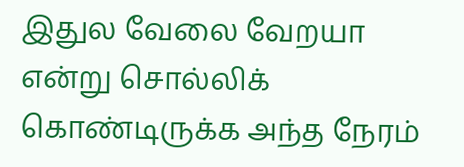இதுல வேலை வேறயா என்று சொல்லிக் கொண்டிருக்க அந்த நேரம்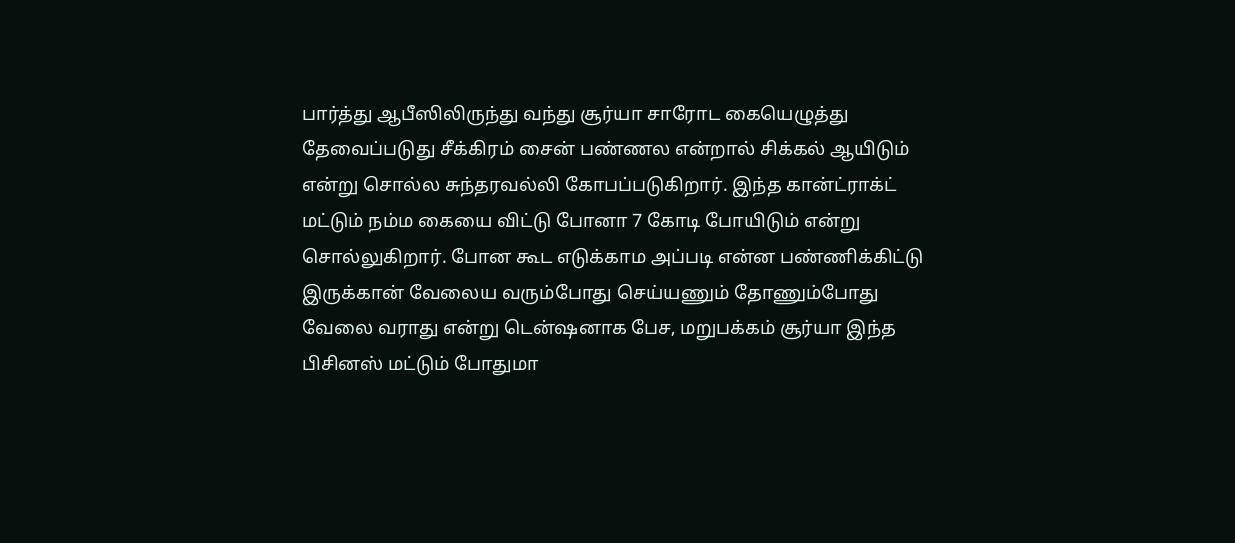பார்த்து ஆபீஸிலிருந்து வந்து சூர்யா சாரோட கையெழுத்து தேவைப்படுது சீக்கிரம் சைன் பண்ணல என்றால் சிக்கல் ஆயிடும் என்று சொல்ல சுந்தரவல்லி கோபப்படுகிறார். இந்த கான்ட்ராக்ட் மட்டும் நம்ம கையை விட்டு போனா 7 கோடி போயிடும் என்று சொல்லுகிறார். போன கூட எடுக்காம அப்படி என்ன பண்ணிக்கிட்டு இருக்கான் வேலைய வரும்போது செய்யணும் தோணும்போது வேலை வராது என்று டென்ஷனாக பேச, மறுபக்கம் சூர்யா இந்த பிசினஸ் மட்டும் போதுமா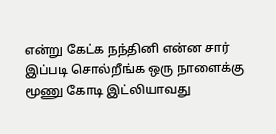என்று கேட்க நந்தினி என்ன சார் இப்படி சொல்றீங்க ஒரு நாளைக்கு மூணு கோடி இட்லியாவது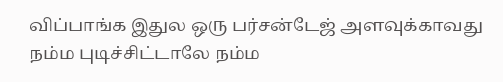விப்பாங்க இதுல ஒரு பர்சன்டேஜ் அளவுக்காவது நம்ம புடிச்சிட்டாலே நம்ம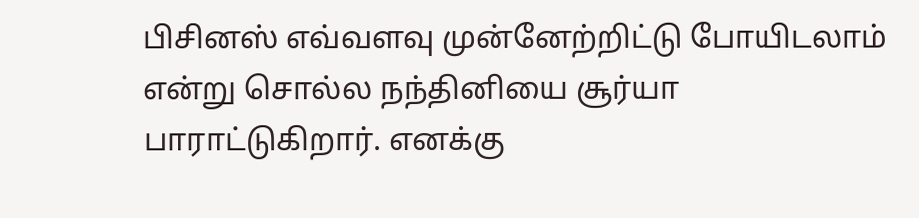பிசினஸ் எவ்வளவு முன்னேற்றிட்டு போயிடலாம் என்று சொல்ல நந்தினியை சூர்யா பாராட்டுகிறார். எனக்கு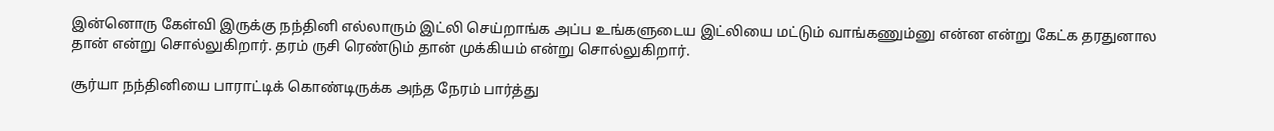இன்னொரு கேள்வி இருக்கு நந்தினி எல்லாரும் இட்லி செய்றாங்க அப்ப உங்களுடைய இட்லியை மட்டும் வாங்கணும்னு என்ன என்று கேட்க தரதுனால தான் என்று சொல்லுகிறார். தரம் ருசி ரெண்டும் தான் முக்கியம் என்று சொல்லுகிறார்.

சூர்யா நந்தினியை பாராட்டிக் கொண்டிருக்க அந்த நேரம் பார்த்து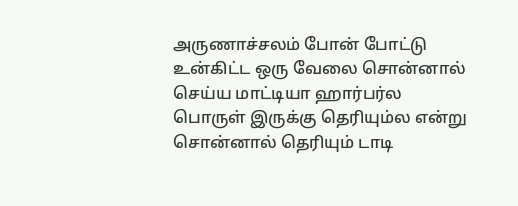அருணாச்சலம் போன் போட்டு உன்கிட்ட ஒரு வேலை சொன்னால் செய்ய மாட்டியா ஹார்பர்ல பொருள் இருக்கு தெரியும்ல என்று சொன்னால் தெரியும் டாடி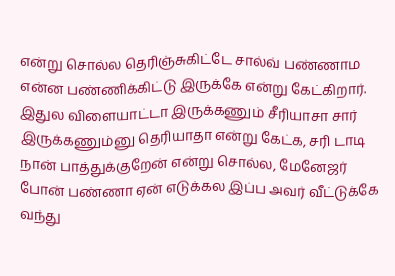என்று சொல்ல தெரிஞ்சுகிட்டே சால்வ் பண்ணாம என்ன பண்ணிக்கிட்டு இருக்கே என்று கேட்கிறார். இதுல விளையாட்டா இருக்கணும் சீரியாசா சார் இருக்கணும்னு தெரியாதா என்று கேட்க, சரி டாடி நான் பாத்துக்குறேன் என்று சொல்ல, மேனேஜர் போன் பண்ணா ஏன் எடுக்கல இப்ப அவர் வீட்டுக்கே வந்து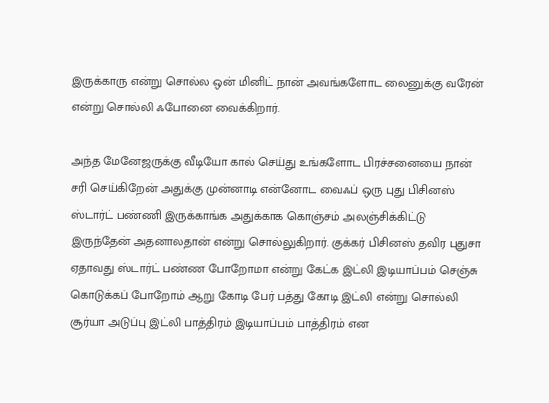இருக்காரு என்று சொல்ல ஒன் மினிட் நான் அவங்களோட லைனுக்கு வரேன் என்று சொல்லி ஃபோனை வைக்கிறார்.

அந்த மேனேஜருக்கு வீடியோ கால் செய்து உங்களோட பிரச்சனையை நான் சரி செய்கிறேன் அதுக்கு முன்னாடி என்னோட வைஃப் ஒரு புது பிசினஸ் ஸ்டார்ட் பண்ணி இருக்காங்க அதுக்காக கொஞ்சம் அலஞ்சிக்கிட்டு இருந்தேன் அதனாலதான் என்று சொல்லுகிறார். குக்கர் பிசினஸ் தவிர புதுசா ஏதாவது ஸ்டார்ட் பண்ண போறோமா என்று கேட்க இட்லி இடியாப்பம் செஞ்சு கொடுக்கப் போறோம் ஆறு கோடி பேர் பத்து கோடி இட்லி என்று சொல்லி சூர்யா அடுப்பு இட்லி பாத்திரம் இடியாப்பம் பாத்திரம் என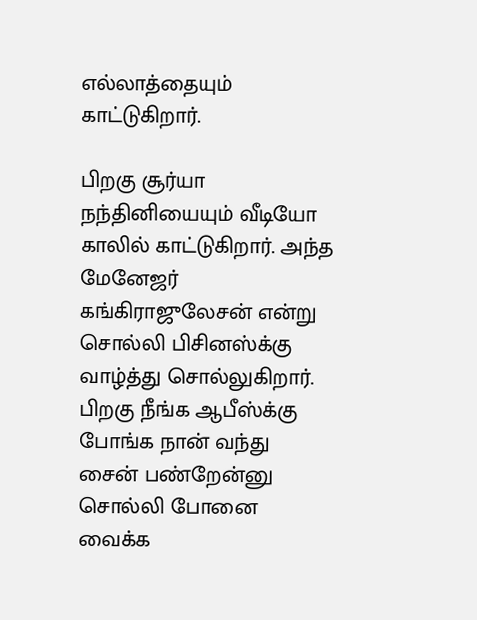எல்லாத்தையும் காட்டுகிறார்.

பிறகு சூர்யா நந்தினியையும் வீடியோ காலில் காட்டுகிறார். அந்த மேனேஜர் கங்கிராஜுலேசன் என்று சொல்லி பிசினஸ்க்கு வாழ்த்து சொல்லுகிறார். பிறகு நீங்க ஆபீஸ்க்கு போங்க நான் வந்து சைன் பண்றேன்னு சொல்லி போனை வைக்க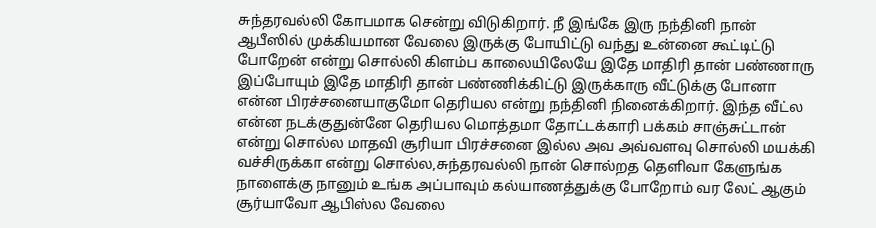சுந்தரவல்லி கோபமாக சென்று விடுகிறார். நீ இங்கே இரு நந்தினி நான் ஆபீஸில் முக்கியமான வேலை இருக்கு போயிட்டு வந்து உன்னை கூட்டிட்டு போறேன் என்று சொல்லி கிளம்ப காலையிலேயே இதே மாதிரி தான் பண்ணாரு இப்போயும் இதே மாதிரி தான் பண்ணிக்கிட்டு இருக்காரு வீட்டுக்கு போனா என்ன பிரச்சனையாகுமோ தெரியல என்று நந்தினி நினைக்கிறார். இந்த வீட்ல என்ன நடக்குதுன்னே தெரியல மொத்தமா தோட்டக்காரி பக்கம் சாஞ்சுட்டான் என்று சொல்ல மாதவி சூரியா பிரச்சனை இல்ல அவ அவ்வளவு சொல்லி மயக்கி வச்சிருக்கா என்று சொல்ல,சுந்தரவல்லி நான் சொல்றத தெளிவா கேளுங்க நாளைக்கு நானும் உங்க அப்பாவும் கல்யாணத்துக்கு போறோம் வர லேட் ஆகும் சூர்யாவோ ஆபிஸ்ல வேலை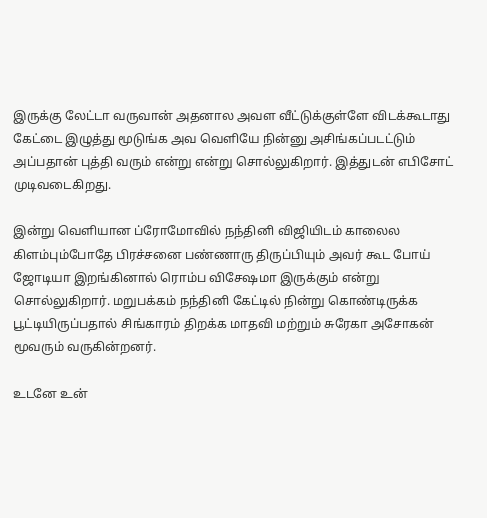இருக்கு லேட்டா வருவான் அதனால அவள வீட்டுக்குள்ளே விடக்கூடாது கேட்டை இழுத்து மூடுங்க அவ வெளியே நின்னு அசிங்கப்படட்டும் அப்பதான் புத்தி வரும் என்று என்று சொல்லுகிறார். இத்துடன் எபிசோட் முடிவடைகிறது.

இன்று வெளியான ப்ரோமோவில் நந்தினி விஜியிடம் காலைல கிளம்பும்போதே பிரச்சனை பண்ணாரு திருப்பியும் அவர் கூட போய் ஜோடியா இறங்கினால் ரொம்ப விசேஷமா இருக்கும் என்று சொல்லுகிறார். மறுபக்கம் நந்தினி கேட்டில் நின்று கொண்டிருக்க பூட்டியிருப்பதால் சிங்காரம் திறக்க மாதவி மற்றும் சுரேகா அசோகன் மூவரும் வருகின்றனர்.

உடனே உன்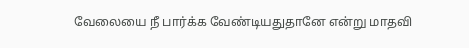வேலையை நீ பார்க்க வேண்டியதுதானே என்று மாதவி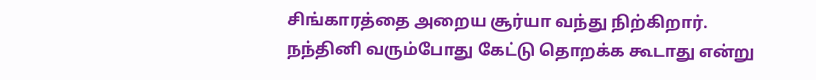சிங்காரத்தை அறைய சூர்யா வந்து நிற்கிறார். நந்தினி வரும்போது கேட்டு தொறக்க கூடாது என்று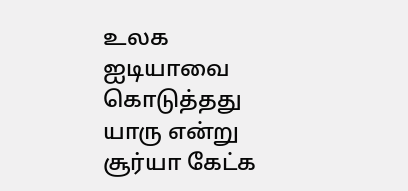உலக ஐடியாவை கொடுத்தது யாரு என்று சூர்யா கேட்க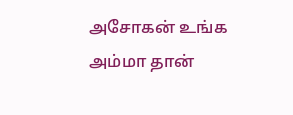அசோகன் உங்க அம்மா தான்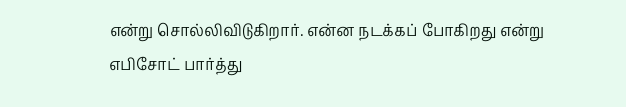என்று சொல்லிவிடுகிறார். என்ன நடக்கப் போகிறது என்று எபிசோட் பார்த்து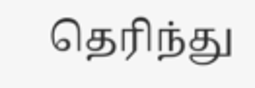தெரிந்து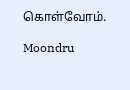கொள்வோம்.

Moondru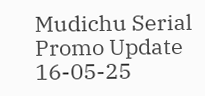Mudichu Serial Promo Update 16-05-25